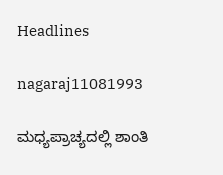Headlines

nagaraj11081993

ಮಧ್ಯಪ್ರಾಚ್ಯದಲ್ಲಿ ಶಾಂತಿ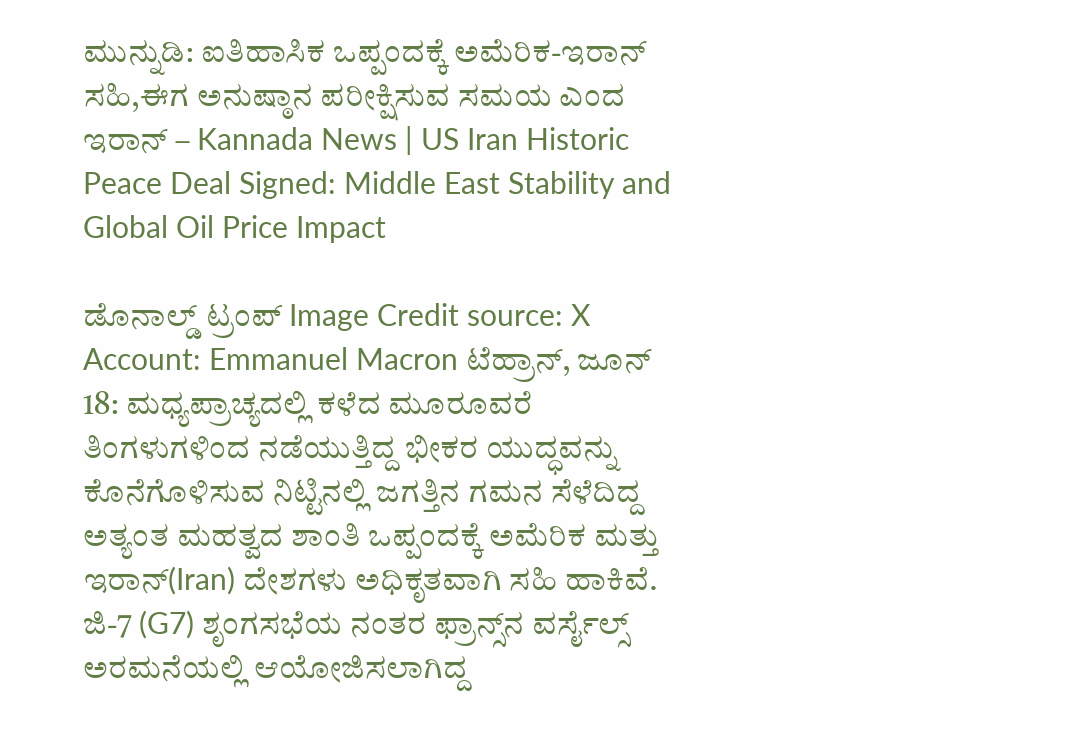ಮುನ್ನುಡಿ: ಐತಿಹಾಸಿಕ ಒಪ್ಪಂದಕ್ಕೆ ಅಮೆರಿಕ-ಇರಾನ್ ಸಹಿ,ಈಗ ಅನುಷ್ಠಾನ ಪರೀಕ್ಷಿಸುವ ಸಮಯ ಎಂದ ಇರಾನ್ – Kannada News | US Iran Historic Peace Deal Signed: Middle East Stability and Global Oil Price Impact

ಡೊನಾಲ್ಡ್ ಟ್ರಂಪ್ Image Credit source: X Account: Emmanuel Macron ಟೆಹ್ರಾನ್, ಜೂನ್ 18: ಮಧ್ಯಪ್ರಾಚ್ಯದಲ್ಲಿ ಕಳೆದ ಮೂರೂವರೆ ತಿಂಗಳುಗಳಿಂದ ನಡೆಯುತ್ತಿದ್ದ ಭೀಕರ ಯುದ್ಧವನ್ನು ಕೊನೆಗೊಳಿಸುವ ನಿಟ್ಟಿನಲ್ಲಿ ಜಗತ್ತಿನ ಗಮನ ಸೆಳೆದಿದ್ದ ಅತ್ಯಂತ ಮಹತ್ವದ ಶಾಂತಿ ಒಪ್ಪಂದಕ್ಕೆ ಅಮೆರಿಕ ಮತ್ತು ಇರಾನ್(Iran) ದೇಶಗಳು ಅಧಿಕೃತವಾಗಿ ಸಹಿ ಹಾಕಿವೆ. ಜಿ-7 (G7) ಶೃಂಗಸಭೆಯ ನಂತರ ಫ್ರಾನ್ಸ್‌ನ ವರ್ಸೈಲ್ಸ್ ಅರಮನೆಯಲ್ಲಿ ಆಯೋಜಿಸಲಾಗಿದ್ದ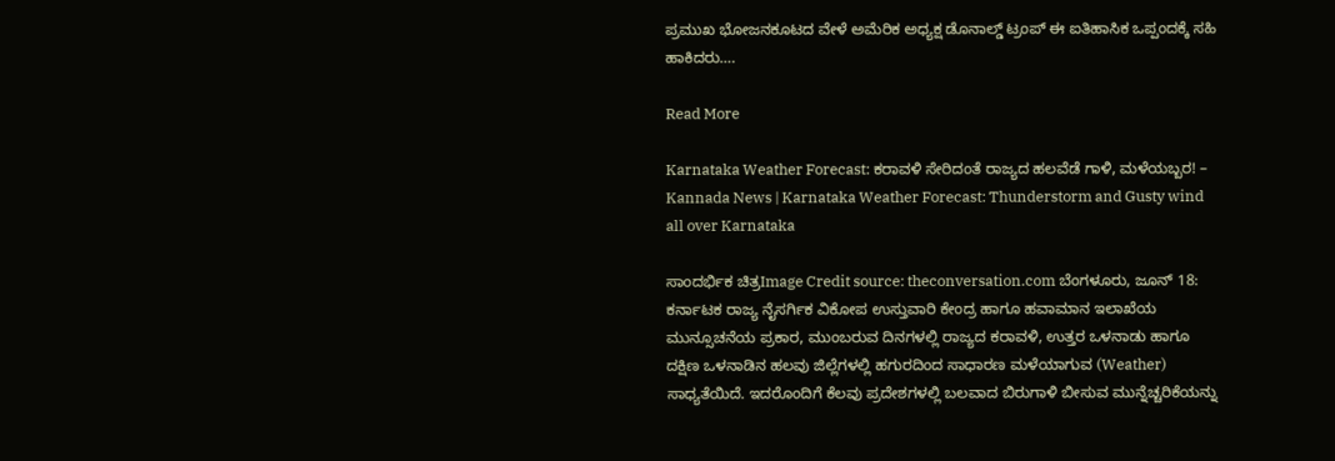ಪ್ರಮುಖ ಭೋಜನಕೂಟದ ವೇಳೆ ಅಮೆರಿಕ ಅಧ್ಯಕ್ಷ ಡೊನಾಲ್ಡ್ ಟ್ರಂಪ್ ಈ ಐತಿಹಾಸಿಕ ಒಪ್ಪಂದಕ್ಕೆ ಸಹಿ ಹಾಕಿದರು….

Read More

Karnataka Weather Forecast: ಕರಾವಳಿ ಸೇರಿದಂತೆ ರಾಜ್ಯದ ಹಲವೆಡೆ ಗಾಳಿ, ಮಳೆಯಬ್ಬರ! – Kannada News | Karnataka Weather Forecast: Thunderstorm and Gusty wind all over Karnataka

ಸಾಂದರ್ಭಿಕ ಚಿತ್ರImage Credit source: theconversation.com ಬೆಂಗಳೂರು, ಜೂನ್ 18: ಕರ್ನಾಟಕ ರಾಜ್ಯ ನೈಸರ್ಗಿಕ ವಿಕೋಪ ಉಸ್ತುವಾರಿ ಕೇಂದ್ರ ಹಾಗೂ ಹವಾಮಾನ ಇಲಾಖೆಯ ಮುನ್ಸೂಚನೆಯ ಪ್ರಕಾರ, ಮುಂಬರುವ ದಿನಗಳಲ್ಲಿ ರಾಜ್ಯದ ಕರಾವಳಿ, ಉತ್ತರ ಒಳನಾಡು ಹಾಗೂ ದಕ್ಷಿಣ ಒಳನಾಡಿನ ಹಲವು ಜಿಲ್ಲೆಗಳಲ್ಲಿ ಹಗುರದಿಂದ ಸಾಧಾರಣ ಮಳೆಯಾಗುವ (Weather) ಸಾಧ್ಯತೆಯಿದೆ. ಇದರೊಂದಿಗೆ ಕೆಲವು ಪ್ರದೇಶಗಳಲ್ಲಿ ಬಲವಾದ ಬಿರುಗಾಳಿ ಬೀಸುವ ಮುನ್ನೆಚ್ಚರಿಕೆಯನ್ನು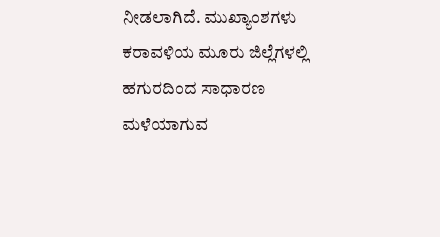ನೀಡಲಾಗಿದೆ. ಮುಖ್ಯಾಂಶಗಳು ಕರಾವಳಿಯ ಮೂರು ಜಿಲ್ಲೆಗಳಲ್ಲಿ ಹಗುರದಿಂದ ಸಾಧಾರಣ ಮಳೆಯಾಗುವ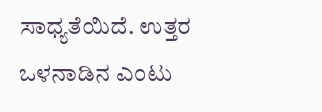ಸಾಧ್ಯತೆಯಿದೆ. ಉತ್ತರ ಒಳನಾಡಿನ ಎಂಟು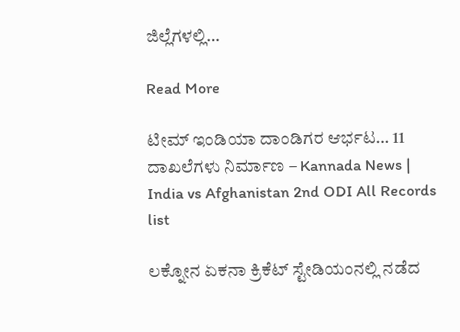ಜಿಲ್ಲೆಗಳಲ್ಲಿ…

Read More

ಟೀಮ್ ಇಂಡಿಯಾ ದಾಂಡಿಗರ ಆರ್ಭಟ… 11 ದಾಖಲೆಗಳು ನಿರ್ಮಾಣ – Kannada News | India vs Afghanistan 2nd ODI All Records list

ಲಕ್ನೋನ ಏಕನಾ ಕ್ರಿಕೆಟ್ ಸ್ಟೇಡಿಯಂನಲ್ಲಿ ನಡೆದ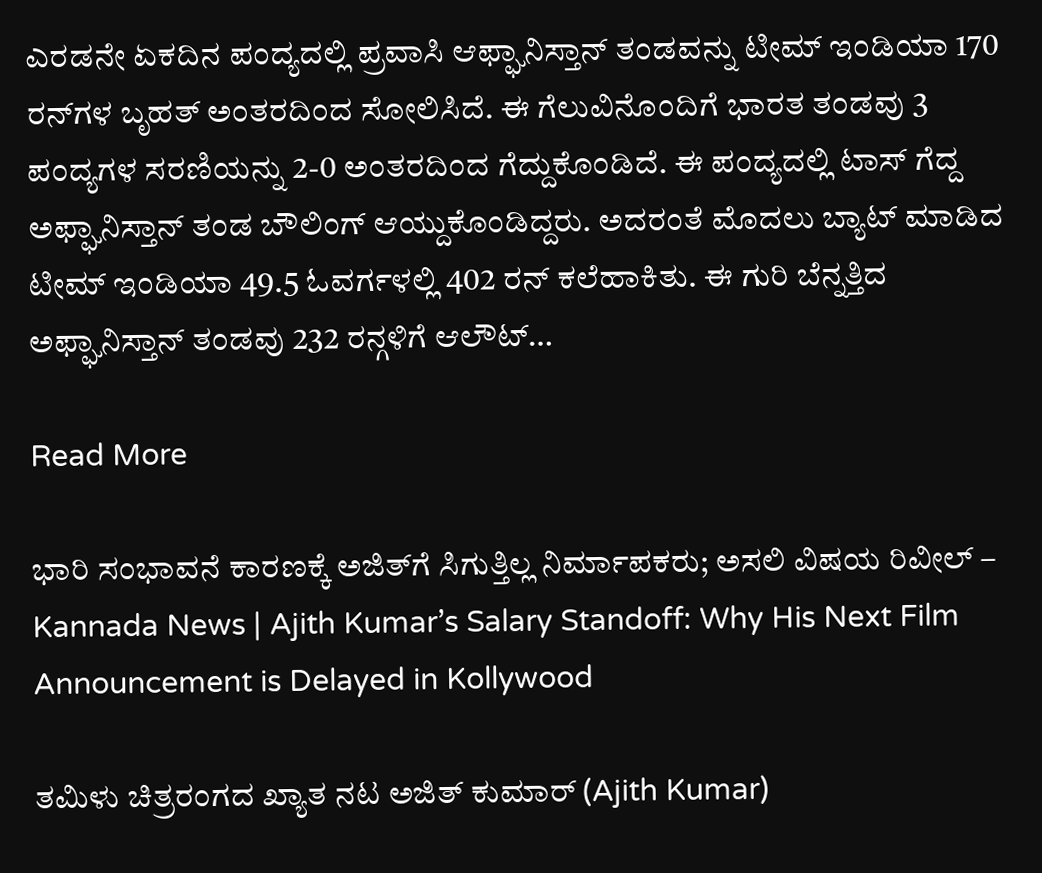ಎರಡನೇ ಏಕದಿನ ಪಂದ್ಯದಲ್ಲಿ ಪ್ರವಾಸಿ ಆಫ್ಘಾನಿಸ್ತಾನ್ ತಂಡವನ್ನು ಟೀಮ್ ಇಂಡಿಯಾ 170 ರನ್‌ಗಳ ಬೃಹತ್ ಅಂತರದಿಂದ ಸೋಲಿಸಿದೆ. ಈ ಗೆಲುವಿನೊಂದಿಗೆ ಭಾರತ ತಂಡವು 3 ಪಂದ್ಯಗಳ ಸರಣಿಯನ್ನು 2-0 ಅಂತರದಿಂದ ಗೆದ್ದುಕೊಂಡಿದೆ. ಈ ಪಂದ್ಯದಲ್ಲಿ ಟಾಸ್ ಗೆದ್ದ ಅಫ್ಘಾನಿಸ್ತಾನ್ ತಂಡ ಬೌಲಿಂಗ್ ಆಯ್ದುಕೊಂಡಿದ್ದರು. ಅದರಂತೆ ಮೊದಲು ಬ್ಯಾಟ್ ಮಾಡಿದ ಟೀಮ್ ಇಂಡಿಯಾ 49.5 ಓವರ್ಗಳಲ್ಲಿ 402 ರನ್ ಕಲೆಹಾಕಿತು. ಈ ಗುರಿ ಬೆನ್ನತ್ತಿದ ಅಫ್ಘಾನಿಸ್ತಾನ್ ತಂಡವು 232 ರನ್ಗಳಿಗೆ ಆಲೌಟ್…

Read More

ಭಾರಿ ಸಂಭಾವನೆ ಕಾರಣಕ್ಕೆ ಅಜಿತ್‌ಗೆ ಸಿಗುತ್ತಿಲ್ಲ ನಿರ್ಮಾಪಕರು; ಅಸಲಿ ವಿಷಯ ರಿವೀಲ್ – Kannada News | Ajith Kumar’s Salary Standoff: Why His Next Film Announcement is Delayed in Kollywood

ತಮಿಳು ಚಿತ್ರರಂಗದ ಖ್ಯಾತ ನಟ ಅಜಿತ್ ಕುಮಾರ್ (Ajith Kumar)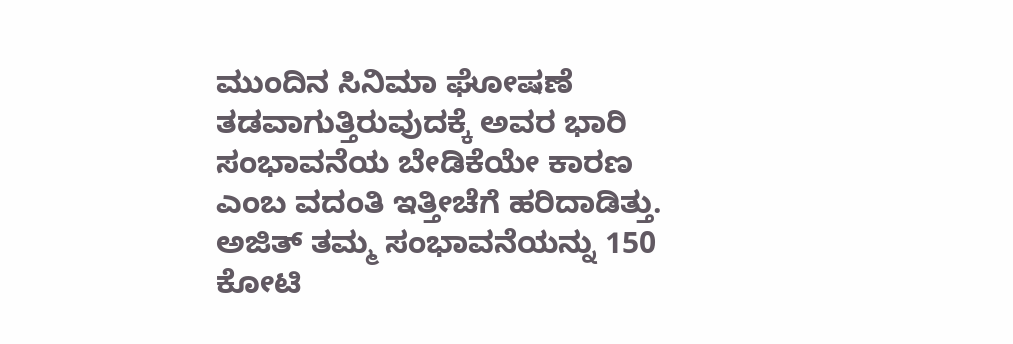ಮುಂದಿನ ಸಿನಿಮಾ ಘೋಷಣೆ ತಡವಾಗುತ್ತಿರುವುದಕ್ಕೆ ಅವರ ಭಾರಿ ಸಂಭಾವನೆಯ ಬೇಡಿಕೆಯೇ ಕಾರಣ ಎಂಬ ವದಂತಿ ಇತ್ತೀಚೆಗೆ ಹರಿದಾಡಿತ್ತು. ಅಜಿತ್ ತಮ್ಮ ಸಂಭಾವನೆಯನ್ನು 150 ಕೋಟಿ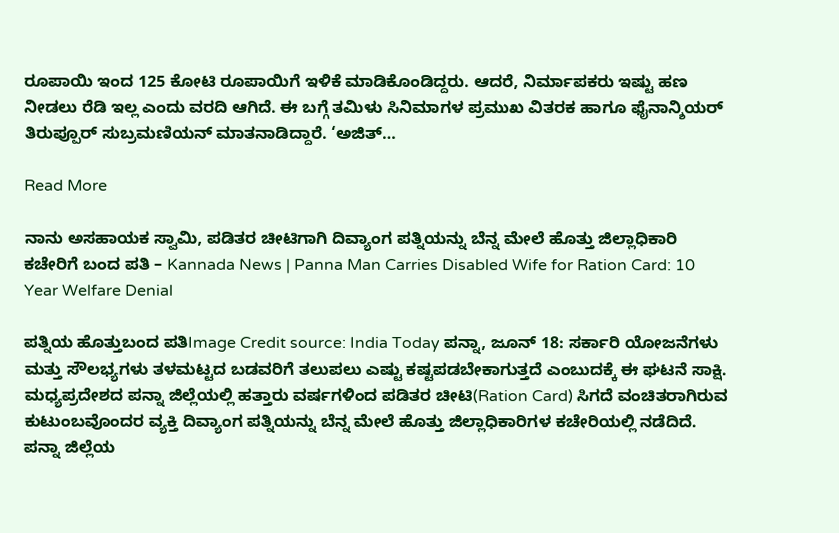ರೂಪಾಯಿ ಇಂದ 125 ಕೋಟಿ ರೂಪಾಯಿಗೆ ಇಳಿಕೆ ಮಾಡಿಕೊಂಡಿದ್ದರು. ಆದರೆ, ನಿರ್ಮಾಪಕರು ಇಷ್ಟು ಹಣ ನೀಡಲು ರೆಡಿ ಇಲ್ಲ ಎಂದು ವರದಿ ಆಗಿದೆ. ಈ ಬಗ್ಗೆ ತಮಿಳು ಸಿನಿಮಾಗಳ ಪ್ರಮುಖ ವಿತರಕ ಹಾಗೂ ಫೈನಾನ್ಶಿಯರ್ ತಿರುಪ್ಪೂರ್ ಸುಬ್ರಮಣಿಯನ್ ಮಾತನಾಡಿದ್ದಾರೆ. ‘ಅಜಿತ್…

Read More

ನಾನು ಅಸಹಾಯಕ ಸ್ವಾಮಿ, ಪಡಿತರ ಚೀಟಿಗಾಗಿ ದಿವ್ಯಾಂಗ ಪತ್ನಿಯನ್ನು ಬೆನ್ನ ಮೇಲೆ ಹೊತ್ತು ಜಿಲ್ಲಾಧಿಕಾರಿ ಕಚೇರಿಗೆ ಬಂದ ಪತಿ – Kannada News | Panna Man Carries Disabled Wife for Ration Card: 10 Year Welfare Denial

ಪತ್ನಿಯ ಹೊತ್ತುಬಂದ ಪತಿImage Credit source: India Today ಪನ್ನಾ, ಜೂನ್ 18: ಸರ್ಕಾರಿ ಯೋಜನೆಗಳು ಮತ್ತು ಸೌಲಭ್ಯಗಳು ತಳಮಟ್ಟದ ಬಡವರಿಗೆ ತಲುಪಲು ಎಷ್ಟು ಕಷ್ಟಪಡಬೇಕಾಗುತ್ತದೆ ಎಂಬುದಕ್ಕೆ ಈ ಘಟನೆ ಸಾಕ್ಷಿ. ಮಧ್ಯಪ್ರದೇಶದ ಪನ್ನಾ ಜಿಲ್ಲೆಯಲ್ಲಿ ಹತ್ತಾರು ವರ್ಷಗಳಿಂದ ಪಡಿತರ ಚೀಟಿ(Ration Card) ಸಿಗದೆ ವಂಚಿತರಾಗಿರುವ ಕುಟುಂಬವೊಂದರ ವ್ಯಕ್ತಿ ದಿವ್ಯಾಂಗ ಪತ್ನಿಯನ್ನು ಬೆನ್ನ ಮೇಲೆ ಹೊತ್ತು ಜಿಲ್ಲಾಧಿಕಾರಿಗಳ ಕಚೇರಿಯಲ್ಲಿ ನಡೆದಿದೆ. ಪನ್ನಾ ಜಿಲ್ಲೆಯ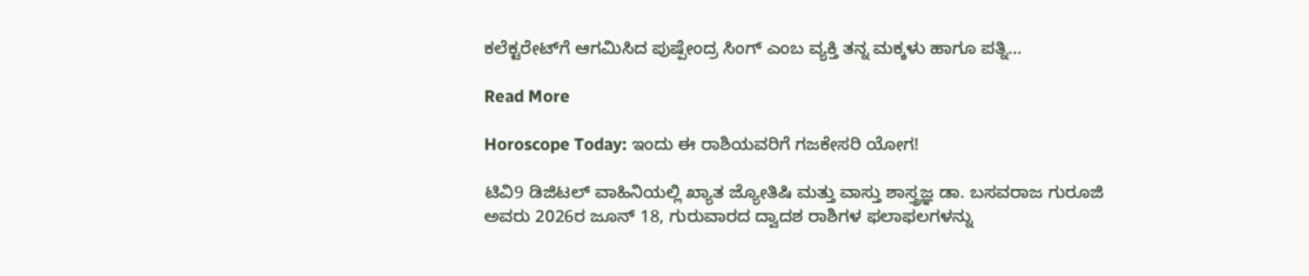ಕಲೆಕ್ಟರೇಟ್‌ಗೆ ಆಗಮಿಸಿದ ಪುಷ್ಪೇಂದ್ರ ಸಿಂಗ್ ಎಂಬ ವ್ಯಕ್ತಿ ತನ್ನ ಮಕ್ಕಳು ಹಾಗೂ ಪತ್ನಿ…

Read More

Horoscope Today: ಇಂದು ಈ ರಾಶಿಯವರಿಗೆ ಗಜಕೇಸರಿ ಯೋಗ!

ಟಿವಿ9 ಡಿಜಿಟಲ್ ವಾಹಿನಿಯಲ್ಲಿ ಖ್ಯಾತ ಜ್ಯೋತಿಷಿ ಮತ್ತು ವಾಸ್ತು ಶಾಸ್ತ್ರಜ್ಞ ಡಾ. ಬಸವರಾಜ ಗುರೂಜಿ ಅವರು 2026ರ ಜೂನ್ 18, ಗುರುವಾರದ ದ್ವಾದಶ ರಾಶಿಗಳ ಫಲಾಫಲಗಳನ್ನು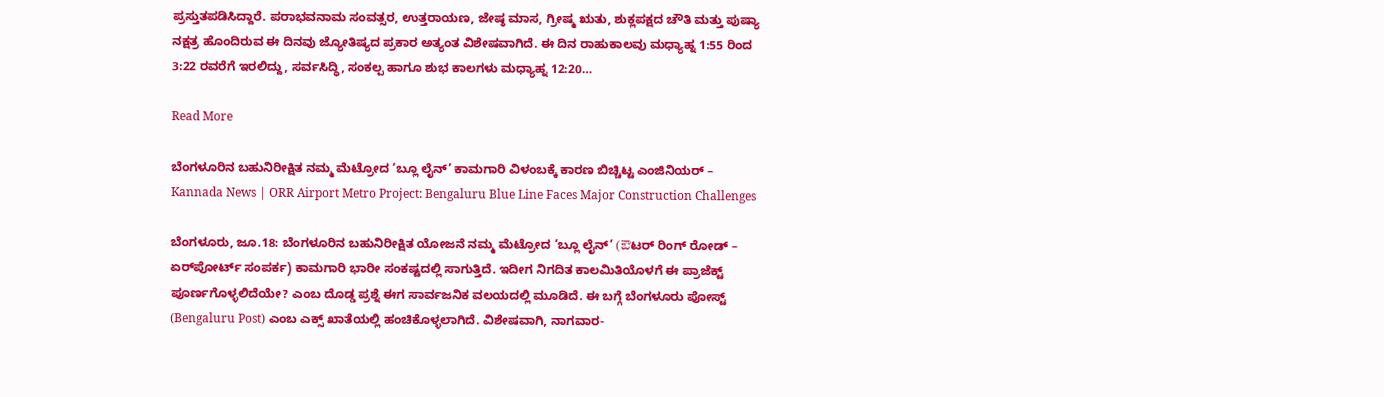ಪ್ರಸ್ತುತಪಡಿಸಿದ್ದಾರೆ. ಪರಾಭವನಾಮ ಸಂವತ್ಸರ, ಉತ್ತರಾಯಣ, ಜೇಷ್ಠ ಮಾಸ, ಗ್ರೀಷ್ಮ ಋತು, ಶುಕ್ಲಪಕ್ಷದ ಚೌತಿ ಮತ್ತು ಪುಷ್ಯಾ ನಕ್ಷತ್ರ ಹೊಂದಿರುವ ಈ ದಿನವು ಜ್ಯೋತಿಷ್ಯದ ಪ್ರಕಾರ ಅತ್ಯಂತ ವಿಶೇಷವಾಗಿದೆ. ಈ ದಿನ ರಾಹುಕಾಲವು ಮಧ್ಯಾಹ್ನ 1:55 ರಿಂದ 3:22 ರವರೆಗೆ ಇರಲಿದ್ದು, ಸರ್ವಸಿದ್ಧಿ, ಸಂಕಲ್ಪ ಹಾಗೂ ಶುಭ ಕಾಲಗಳು ಮಧ್ಯಾಹ್ನ 12:20…

Read More

ಬೆಂಗಳೂರಿನ ಬಹುನಿರೀಕ್ಷಿತ ನಮ್ಮ ಮೆಟ್ರೋದ ‘ಬ್ಲೂ ಲೈನ್’ ಕಾಮಗಾರಿ ವಿಳಂಬಕ್ಕೆ ಕಾರಣ ಬಿಚ್ಚಿಟ್ಟ ಎಂಜಿನಿಯರ್‌ – Kannada News | ORR Airport Metro Project: Bengaluru Blue Line Faces Major Construction Challenges

ಬೆಂಗಳೂರು, ಜೂ.18: ಬೆಂಗಳೂರಿನ ಬಹುನಿರೀಕ್ಷಿತ ಯೋಜನೆ ನಮ್ಮ ಮೆಟ್ರೋದ ‘ಬ್ಲೂ ಲೈನ್’ (ఔಟರ್ ರಿಂಗ್ ರೋಡ್ – ಏರ್‌ಪೋರ್ಟ್ ಸಂಪರ್ಕ) ಕಾಮಗಾರಿ ಭಾರೀ ಸಂಕಷ್ಟದಲ್ಲಿ ಸಾಗುತ್ತಿದೆ. ಇದೀಗ ನಿಗದಿತ ಕಾಲಮಿತಿಯೊಳಗೆ ಈ ಪ್ರಾಜೆಕ್ಟ್ ಪೂರ್ಣಗೊಳ್ಳಲಿದೆಯೇ? ಎಂಬ ದೊಡ್ಡ ಪ್ರಶ್ನೆ ಈಗ ಸಾರ್ವಜನಿಕ ವಲಯದಲ್ಲಿ ಮೂಡಿದೆ. ಈ ಬಗ್ಗೆ ಬೆಂಗಳೂರು ಪೋಸ್ಟ್ (Bengaluru Post) ಎಂಬ ಎಕ್ಸ್ ಖಾತೆಯಲ್ಲಿ ಹಂಚಿಕೊಳ್ಳಲಾಗಿದೆ. ವಿಶೇಷವಾಗಿ, ನಾಗವಾರ-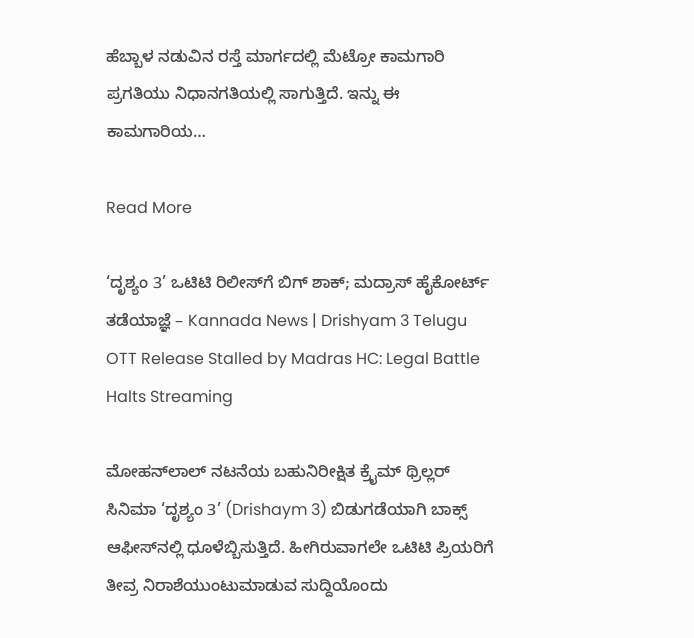ಹೆಬ್ಬಾಳ ನಡುವಿನ ರಸ್ತೆ ಮಾರ್ಗದಲ್ಲಿ ಮೆಟ್ರೋ ಕಾಮಗಾರಿ ಪ್ರಗತಿಯು ನಿಧಾನಗತಿಯಲ್ಲಿ ಸಾಗುತ್ತಿದೆ. ಇನ್ನು ಈ ಕಾಮಗಾರಿಯ…

Read More

‘ದೃಶ್ಯಂ 3’ ಒಟಿಟಿ ರಿಲೀಸ್‌ಗೆ ಬಿಗ್ ಶಾಕ್; ಮದ್ರಾಸ್ ಹೈಕೋರ್ಟ್ ತಡೆಯಾಜ್ಞೆ – Kannada News | Drishyam 3 Telugu OTT Release Stalled by Madras HC: Legal Battle Halts Streaming

ಮೋಹನ್‌ಲಾಲ್ ನಟನೆಯ ಬಹುನಿರೀಕ್ಷಿತ ಕ್ರೈಮ್ ಥ್ರಿಲ್ಲರ್ ಸಿನಿಮಾ ‘ದೃಶ್ಯಂ 3’ (Drishaym 3) ಬಿಡುಗಡೆಯಾಗಿ ಬಾಕ್ಸ್ ಆಫೀಸ್‌ನಲ್ಲಿ ಧೂಳೆಬ್ಬಿಸುತ್ತಿದೆ. ಹೀಗಿರುವಾಗಲೇ ಒಟಿಟಿ ಪ್ರಿಯರಿಗೆ ತೀವ್ರ ನಿರಾಶೆಯುಂಟುಮಾಡುವ ಸುದ್ದಿಯೊಂದು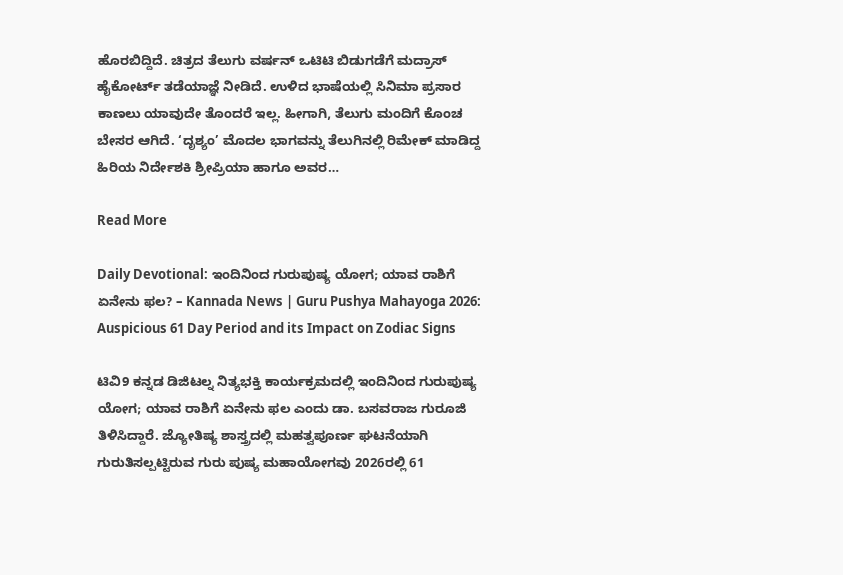ಹೊರಬಿದ್ದಿದೆ. ಚಿತ್ರದ ತೆಲುಗು ವರ್ಷನ್‌ ಒಟಿಟಿ ಬಿಡುಗಡೆಗೆ ಮದ್ರಾಸ್ ಹೈಕೋರ್ಟ್ ತಡೆಯಾಜ್ಞೆ ನೀಡಿದೆ. ಉಳಿದ ಭಾಷೆಯಲ್ಲಿ ಸಿನಿಮಾ ಪ್ರಸಾರ ಕಾಣಲು ಯಾವುದೇ ತೊಂದರೆ ಇಲ್ಲ. ಹೀಗಾಗಿ, ತೆಲುಗು ಮಂದಿಗೆ ಕೊಂಚ ಬೇಸರ ಆಗಿದೆ. ‘ದೃಶ್ಯಂ’ ಮೊದಲ ಭಾಗವನ್ನು ತೆಲುಗಿನಲ್ಲಿ ರಿಮೇಕ್ ಮಾಡಿದ್ದ ಹಿರಿಯ ನಿರ್ದೇಶಕಿ ಶ್ರೀಪ್ರಿಯಾ ಹಾಗೂ ಅವರ…

Read More

Daily Devotional: ಇಂದಿನಿಂದ ಗುರುಪುಷ್ಯ ಯೋಗ; ಯಾವ ರಾಶಿಗೆ ಏನೇನು ಫಲ? – Kannada News | Guru Pushya Mahayoga 2026: Auspicious 61 Day Period and its Impact on Zodiac Signs

ಟಿವಿ9 ಕನ್ನಡ ಡಿಜಿಟಲ್ನ ನಿತ್ಯಭಕ್ತಿ ಕಾರ್ಯಕ್ರಮದಲ್ಲಿ ಇಂದಿನಿಂದ ಗುರುಪುಷ್ಯ ಯೋಗ; ಯಾವ ರಾಶಿಗೆ ಏನೇನು ಫಲ ಎಂದು ಡಾ. ಬಸವರಾಜ ಗುರೂಜಿ ತಿಳಿಸಿದ್ದಾರೆ. ಜ್ಯೋತಿಷ್ಯ ಶಾಸ್ತ್ರದಲ್ಲಿ ಮಹತ್ವಪೂರ್ಣ ಘಟನೆಯಾಗಿ ಗುರುತಿಸಲ್ಪಟ್ಟಿರುವ ಗುರು ಪುಷ್ಯ ಮಹಾಯೋಗವು 2026ರಲ್ಲಿ 61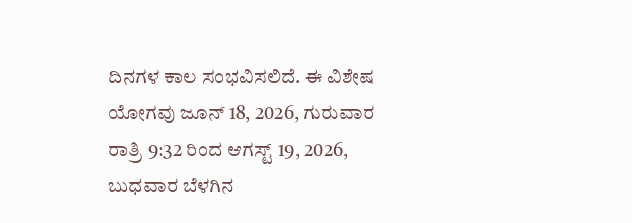ದಿನಗಳ ಕಾಲ ಸಂಭವಿಸಲಿದೆ. ಈ ವಿಶೇಷ ಯೋಗವು ಜೂನ್ 18, 2026, ಗುರುವಾರ ರಾತ್ರಿ 9:32 ರಿಂದ ಆಗಸ್ಟ್ 19, 2026, ಬುಧವಾರ ಬೆಳಗಿನ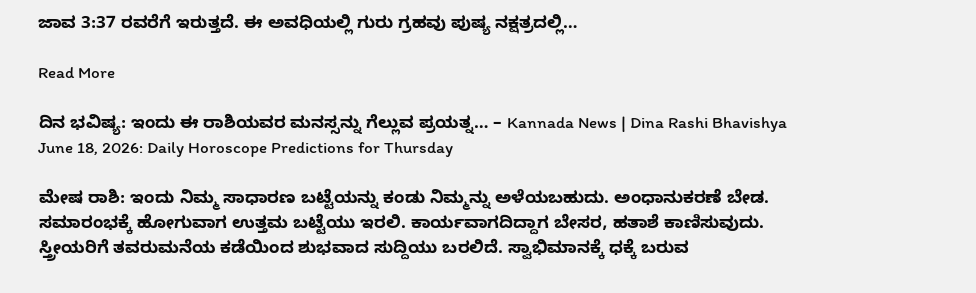ಜಾವ 3:37 ರವರೆಗೆ ಇರುತ್ತದೆ. ಈ ಅವಧಿಯಲ್ಲಿ ಗುರು ಗ್ರಹವು ಪುಷ್ಯ ನಕ್ಷತ್ರದಲ್ಲಿ…

Read More

ದಿನ ಭವಿಷ್ಯ: ಇಂದು ಈ ರಾಶಿಯವರ ಮನಸ್ಸನ್ನು ಗೆಲ್ಲುವ ಪ್ರಯತ್ನ… – Kannada News | Dina Rashi Bhavishya June 18, 2026: Daily Horoscope Predictions for Thursday

ಮೇಷ ರಾಶಿ: ಇಂದು ನಿಮ್ಮ ಸಾಧಾರಣ ಬಟ್ಟೆಯನ್ನು ಕಂಡು ನಿಮ್ಮನ್ನು ಅಳೆಯಬಹುದು. ಅಂಧಾನುಕರಣೆ ಬೇಡ. ಸಮಾರಂಭಕ್ಕೆ ಹೋಗುವಾಗ ಉತ್ತಮ‌ ಬಟ್ಟೆಯು ಇರಲಿ. ಕಾರ್ಯವಾಗದಿದ್ದಾಗ ಬೇಸರ, ಹತಾಶೆ ಕಾಣಿಸುವುದು. ಸ್ತ್ರೀಯರಿಗೆ ತವರುಮನೆಯ ಕಡೆಯಿಂದ ಶುಭವಾದ ಸುದ್ದಿಯು ಬರಲಿದೆ. ಸ್ವಾಭಿಮಾನಕ್ಕೆ ಧಕ್ಕೆ ಬರುವ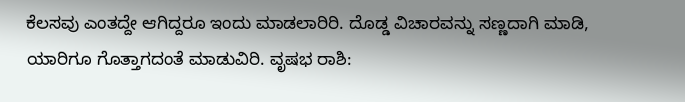ಕೆಲಸವು ಎಂತದ್ದೇ ಆಗಿದ್ದರೂ ಇಂದು ಮಾಡಲಾರಿರಿ. ದೊಡ್ಡ ವಿಚಾರವನ್ನು ಸಣ್ಣದಾಗಿ ಮಾಡಿ, ಯಾರಿಗೂ ಗೊತ್ತಾಗದಂತೆ ಮಾಡುವಿರಿ. ವೃಷಭ ರಾಶಿ: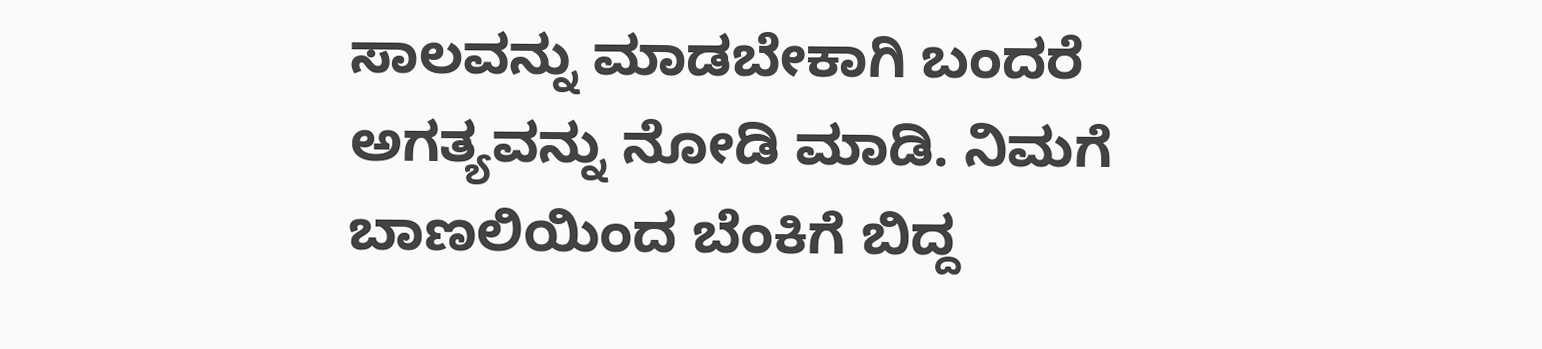ಸಾಲವನ್ನು ಮಾಡಬೇಕಾಗಿ ಬಂದರೆ ಅಗತ್ಯವನ್ನು ನೋಡಿ ಮಾಡಿ. ನಿಮಗೆ ಬಾಣಲಿಯಿಂದ ಬೆಂಕಿಗೆ ಬಿದ್ದ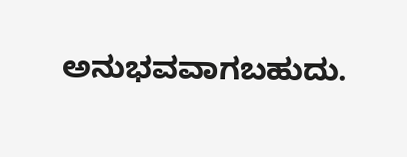ಅನುಭವವಾಗಬಹುದು.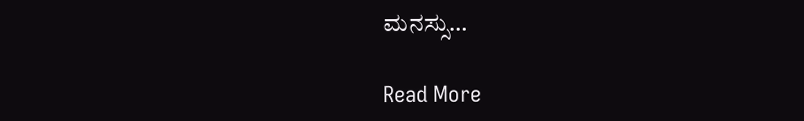ಮನಸ್ಸು…

Read More